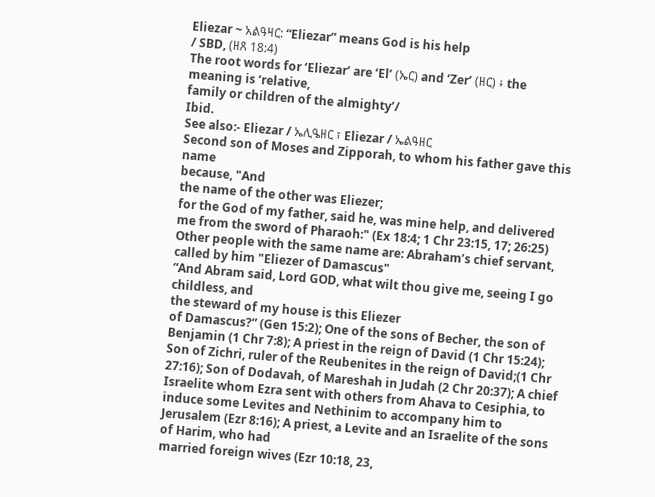Eliezar ~ አልዓዛር: “Eliezar” means God is his help
/ SBD, (ዘጸ 18:4)
The root words for ‘Eliezar’ are ‘El’ (ኤር) and ‘Zer’ (ዘር) ፥ the meaning is ‘relative,
family or children of the almighty’/
Ibid.
See also:- Eliezar / ኤሊዔዘር ፣ Eliezar / ኤልዓዘር
Second son of Moses and Zipporah, to whom his father gave this name
because, "And
the name of the other was Eliezer;
for the God of my father, said he, was mine help, and delivered
me from the sword of Pharaoh:" (Ex 18:4; 1 Chr 23:15, 17; 26:25)
Other people with the same name are: Abraham’s chief servant, called by him "Eliezer of Damascus"
“And Abram said, Lord GOD, what wilt thou give me, seeing I go childless, and
the steward of my house is this Eliezer
of Damascus?” (Gen 15:2); One of the sons of Becher, the son of Benjamin (1 Chr 7:8); A priest in the reign of David (1 Chr 15:24); Son of Zichri, ruler of the Reubenites in the reign of David;(1 Chr
27:16); Son of Dodavah, of Mareshah in Judah (2 Chr 20:37); A chief Israelite whom Ezra sent with others from Ahava to Cesiphia, to
induce some Levites and Nethinim to accompany him to Jerusalem (Ezr 8:16); A priest, a Levite and an Israelite of the sons of Harim, who had
married foreign wives (Ezr 10:18, 23,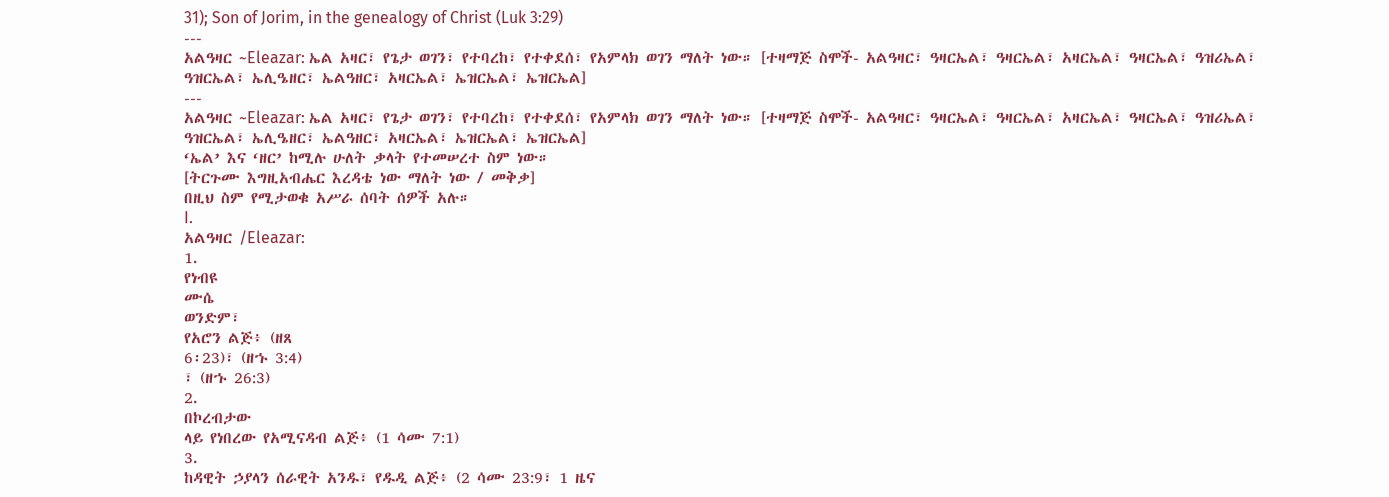31); Son of Jorim, in the genealogy of Christ (Luk 3:29)
---
አልዓዛር ~Eleazar: ኤል አዛር፣ የጌታ ወገን፣ የተባረከ፣ የተቀደሰ፣ የአምላክ ወገን ማለት ነው። [ተዛማጅ ስሞች- አልዓዛር፣ ዓዛርኤል፣ ዓዛርኤል፣ አዛርኤል፣ ዓዛርኤል፣ ዓዝሪኤል፣ ዓዝርኤል፣ ኤሊዔዘር፣ ኤልዓዘር፣ አዛርኤል፣ ኤዝርኤል፣ ኤዝርኤል]
---
አልዓዛር ~Eleazar: ኤል አዛር፣ የጌታ ወገን፣ የተባረከ፣ የተቀደሰ፣ የአምላክ ወገን ማለት ነው። [ተዛማጅ ስሞች- አልዓዛር፣ ዓዛርኤል፣ ዓዛርኤል፣ አዛርኤል፣ ዓዛርኤል፣ ዓዝሪኤል፣ ዓዝርኤል፣ ኤሊዔዘር፣ ኤልዓዘር፣ አዛርኤል፣ ኤዝርኤል፣ ኤዝርኤል]
‘ኤል’ እና ‘ዘር’ ከሚሉ ሁለት ቃላት የተመሠረተ ስም ነው።
[ትርጉሙ እግዚአብሔር እረዳቴ ነው ማለት ነው / መቅቃ]
በዚህ ስም የሚታወቁ አሥራ ሰባት ሰዎች አሉ።
I.
አልዓዛር /Eleazar:
1.
የነብዩ
ሙሴ
ወንድም፣
የአሮን ልጅ፥ (ዘጸ
6፡23)፣ (ዘኁ 3:4)
፣ (ዘኁ 26:3)
2.
በኮረብታው
ላይ የነበረው የአሚናዳብ ልጅ፥ (1 ሳሙ 7:1)
3.
ከዳዊት ኃያላን ሰራዊት አንዱ፣ የዱዲ ልጅ፥ (2 ሳሙ 23:9፣ 1 ዜና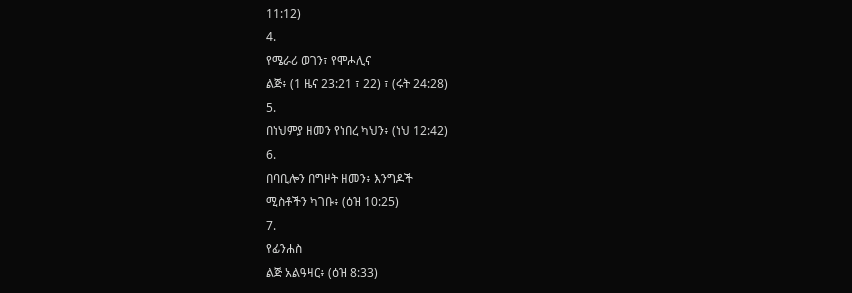11:12)
4.
የሜራሪ ወገን፣ የሞሖሊና
ልጅ፥ (1 ዜና 23:21 ፣ 22) ፣ (ሩት 24:28)
5.
በነህምያ ዘመን የነበረ ካህን፥ (ነህ 12:42)
6.
በባቢሎን በግዞት ዘመን፥ እንግዶች
ሚስቶችን ካገቡ፥ (ዕዝ 10:25)
7.
የፊንሐስ
ልጅ አልዓዛር፥ (ዕዝ 8:33)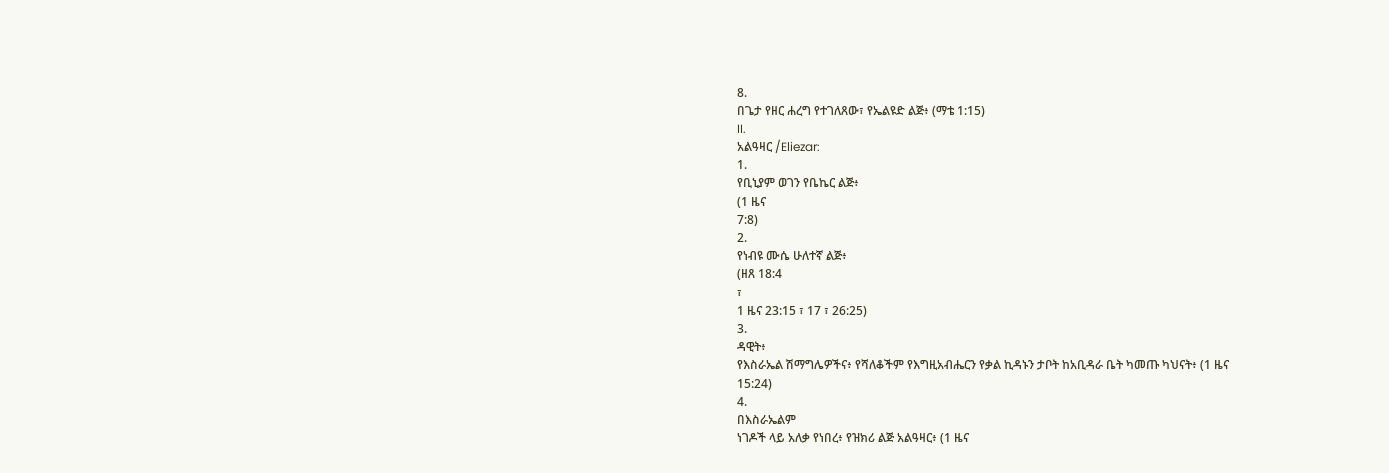8.
በጌታ የዘር ሐረግ የተገለጸው፣ የኤልዩድ ልጅ፥ (ማቴ 1:15)
II.
አልዓዛር /Eliezar:
1.
የቢኒያም ወገን የቤኬር ልጅ፥
(1 ዜና
7:8)
2.
የነብዩ ሙሴ ሁለተኛ ልጅ፥
(ዘጸ 18:4
፣
1 ዜና 23:15 ፣ 17 ፣ 26:25)
3.
ዳዊት፥
የእስራኤል ሽማግሌዎችና፥ የሻለቆችም የእግዚአብሔርን የቃል ኪዳኑን ታቦት ከአቢዳራ ቤት ካመጡ ካህናት፥ (1 ዜና
15:24)
4.
በእስራኤልም
ነገዶች ላይ አለቃ የነበረ፥ የዝክሪ ልጅ አልዓዛር፥ (1 ዜና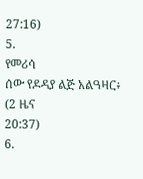27:16)
5.
የመሪሳ
ሰው የዶዳያ ልጅ አልዓዛር፥ (2 ዜና
20:37)
6.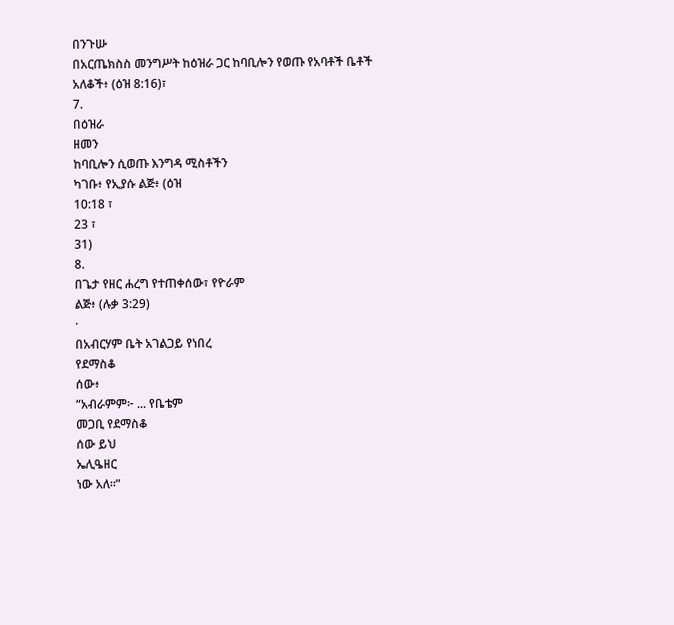በንጉሡ
በአርጤክስስ መንግሥት ከዕዝራ ጋር ከባቢሎን የወጡ የአባቶች ቤቶች አለቆች፥ (ዕዝ 8:16)፣
7.
በዕዝራ
ዘመን
ከባቢሎን ሲወጡ እንግዳ ሚስቶችን
ካገቡ፥ የኢያሱ ልጅ፥ (ዕዝ
10:18 ፣
23 ፣
31)
8.
በጌታ የዘር ሐረግ የተጠቀሰው፣ የዮራም
ልጅ፥ (ሉቃ 3:29)
·
በአብርሃም ቤት አገልጋይ የነበረ
የደማስቆ
ሰው፥
“አብራምም፦ ... የቤቴም
መጋቢ የደማስቆ
ሰው ይህ
ኤሊዔዘር
ነው አለ።”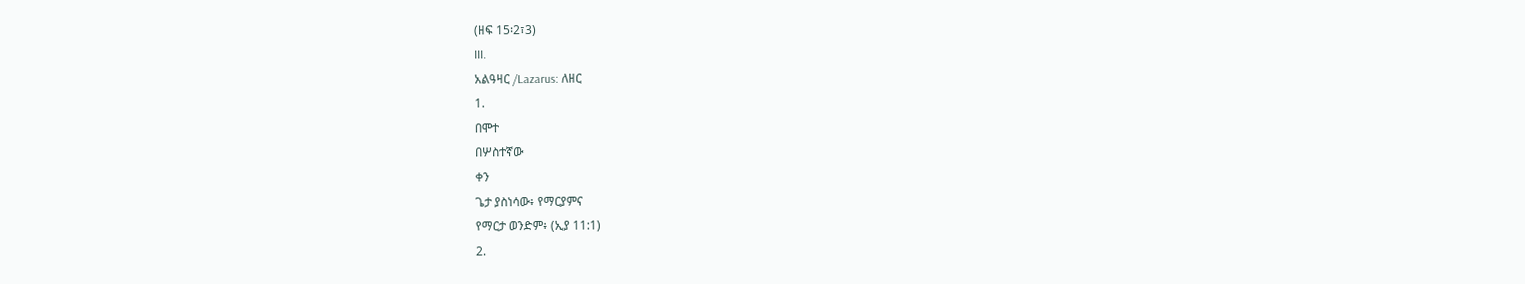(ዘፍ 15፡2፣3)
III.
አልዓዛር /Lazarus: ለዘር
1.
በሞተ
በሦስተኛው
ቀን
ጌታ ያስነሳው፥ የማርያምና
የማርታ ወንድም፥ (ኢያ 11:1)
2.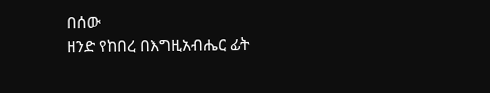በሰው
ዘንድ የከበረ በእግዚአብሔር ፊት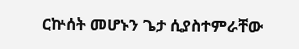ርኵሰት መሆኑን ጌታ ሲያስተምራቸው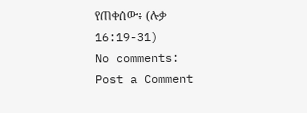የጠቀሰው፥ (ሉቃ 16:19-31)
No comments:
Post a Comment